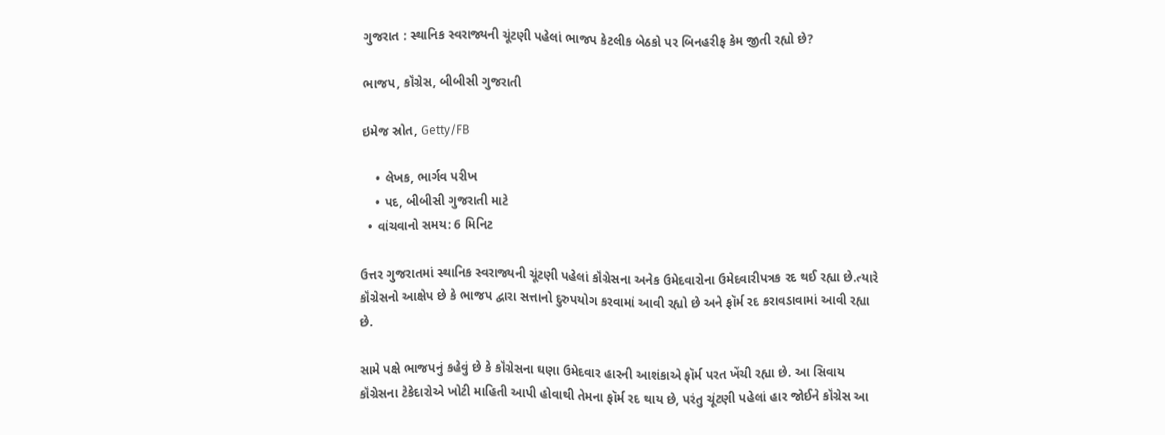ગુજરાત : સ્થાનિક સ્વરાજ્યની ચૂંટણી પહેલાં ભાજપ કેટલીક બેઠકો પર બિનહરીફ કેમ જીતી રહ્યો છે?

ભાજપ, કૉંગ્રેસ, બીબીસી ગુજરાતી

ઇમેજ સ્રોત, Getty/FB

    • લેખક, ભાર્ગવ પરીખ
    • પદ, બીબીસી ગુજરાતી માટે
  • વાંચવાનો સમય: 6 મિનિટ

ઉત્તર ગુજરાતમાં સ્થાનિક સ્વરાજ્યની ચૂંટણી પહેલાં કૉંગ્રેસના અનેક ઉમેદવારોના ઉમેદવારીપત્રક રદ થઈ રહ્યા છે.ત્યારે કૉંગ્રેસનો આક્ષેપ છે કે ભાજપ દ્વારા સત્તાનો દુરુપયોગ કરવામાં આવી રહ્યો છે અને ફૉર્મ રદ કરાવડાવામાં આવી રહ્યા છે.

સામે પક્ષે ભાજપનું કહેવું છે કે કૉંગ્રેસના ઘણા ઉમેદવાર હારની આશંકાએ ફૉર્મ પરત ખેંચી રહ્યા છે. આ સિવાય કૉંગ્રેસના ટેકેદારોએ ખોટી માહિતી આપી હોવાથી તેમના ફૉર્મ રદ થાય છે, પરંતુ ચૂંટણી પહેલાં હાર જોઈને કૉંગ્રેસ આ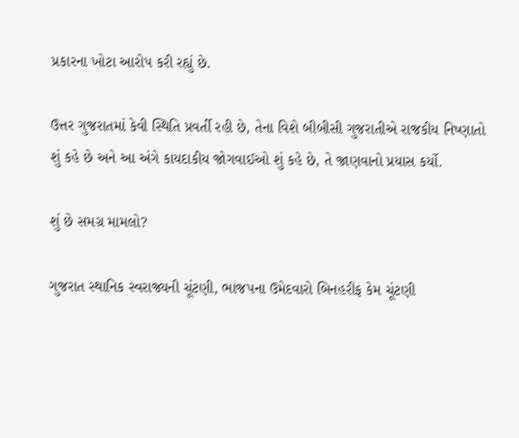પ્રકારના ખોટા આરોપ કરી રહ્યું છે.

ઉત્તર ગુજરાતમાં કેવી સ્થિતિ પ્રવર્તી રહી છે, તેના વિશે બીબીસી ગુજરાતીએ રાજકીય નિષ્ણાતો શું કહે છે અને આ અંગે કાયદાકીય જોગવાઈઓ શું કહે છે, તે જાણવાનો પ્રયાસ કર્યો.

શું છે સમગ્ર મામલો?

ગુજરાત સ્થાનિક સ્વરાજ્યની ચૂંટણી, ભાજપના ઉમેદવારો બિનહરીફ કેમ ચૂંટણી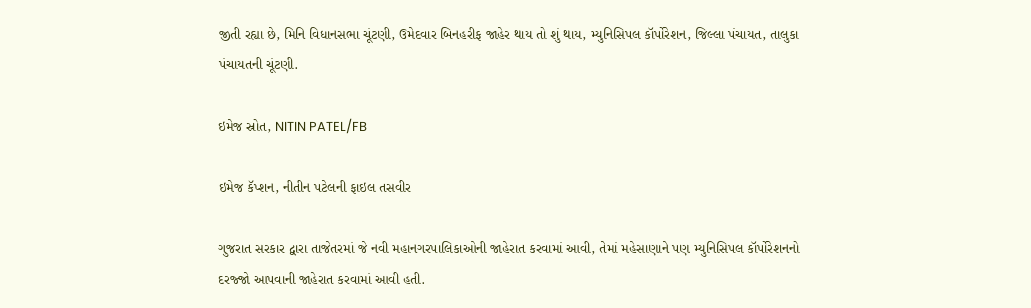જીતી રહ્યા છે, મિનિ વિધાનસભા ચૂંટણી, ઉમેદવાર બિનહરીફ જાહેર થાય તો શું થાય, મ્યુનિસિપલ કૉર્પોરેશન, જિલ્લા પંચાયત, તાલુકા પંચાયતની ચૂંટણી.

ઇમેજ સ્રોત, NITIN PATEL/FB

ઇમેજ કૅપ્શન, નીતીન પટેલની ફાઇલ તસવીર

ગુજરાત સરકાર દ્વારા તાજેતરમાં જે નવી મહાનગરપાલિકાઓની જાહેરાત કરવામાં આવી, તેમાં મહેસાણાને પણ મ્યુનિસિપલ કૉર્પોરેશનનો દરજ્જો આપવાની જાહેરાત કરવામાં આવી હતી.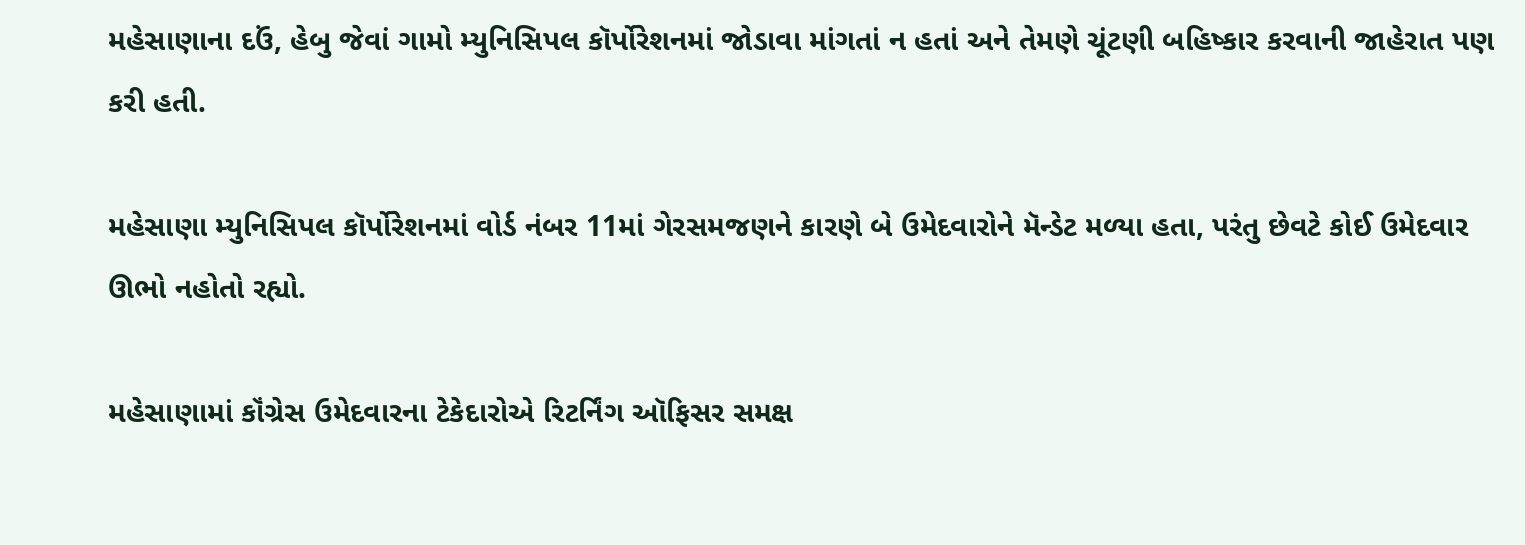મહેસાણાના દઉં, હેબુ જેવાં ગામો મ્યુનિસિપલ કૉર્પોરેશનમાં જોડાવા માંગતાં ન હતાં અને તેમણે ચૂંટણી બહિષ્કાર કરવાની જાહેરાત પણ કરી હતી.

મહેસાણા મ્યુનિસિપલ કૉર્પોરેશનમાં વોર્ડ નંબર 11માં ગેરસમજણને કારણે બે ઉમેદવારોને મૅન્ડેટ મળ્યા હતા, પરંતુ છેવટે કોઈ ઉમેદવાર ઊભો નહોતો રહ્યો.

મહેસાણામાં કૉંગ્રેસ ઉમેદવારના ટેકેદારોએ રિટર્નિંગ ઑફિસર સમક્ષ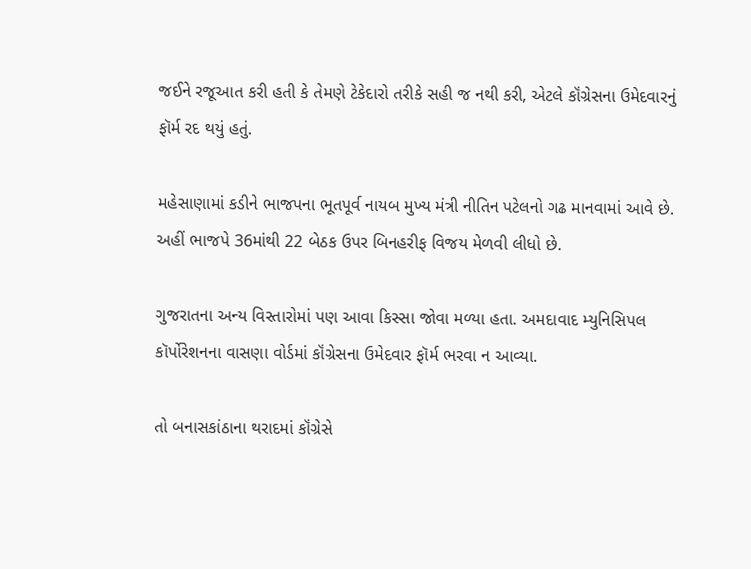જઈને રજૂઆત કરી હતી કે તેમણે ટેકેદારો તરીકે સહી જ નથી કરી, એટલે કૉંગ્રેસના ઉમેદવારનું ફૉર્મ રદ થયું હતું.

મહેસાણામાં કડીને ભાજપના ભૂતપૂર્વ નાયબ મુખ્ય મંત્રી નીતિન પટેલનો ગઢ માનવામાં આવે છે. અહીં ભાજપે 36માંથી 22 બેઠક ઉપર બિનહરીફ વિજય મેળવી લીધો છે.

ગુજરાતના અન્ય વિસ્તારોમાં પણ આવા કિસ્સા જોવા મળ્યા હતા. અમદાવાદ મ્યુનિસિપલ કૉર્પોરેશનના વાસણા વોર્ડમાં કૉંગ્રેસના ઉમેદવાર ફૉર્મ ભરવા ન આવ્યા.

તો બનાસકાંઠાના થરાદમાં કૉંગ્રેસે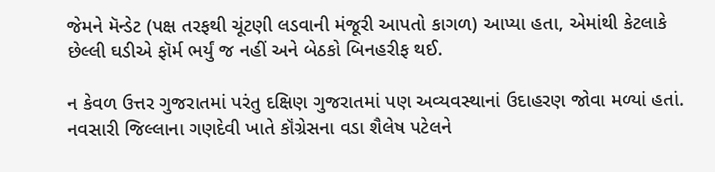જેમને મૅન્ડેટ (પક્ષ તરફથી ચૂંટણી લડવાની મંજૂરી આપતો કાગળ) આપ્યા હતા, એમાંથી કેટલાકે છેલ્લી ઘડીએ ફૉર્મ ભર્યું જ નહીં અને બેઠકો બિનહરીફ થઈ.

ન કેવળ ઉત્તર ગુજરાતમાં પરંતુ દક્ષિણ ગુજરાતમાં પણ અવ્યવસ્થાનાં ઉદાહરણ જોવા મળ્યાં હતાં. નવસારી જિલ્લાના ગણદેવી ખાતે કૉંગ્રેસના વડા શૈલેષ પટેલને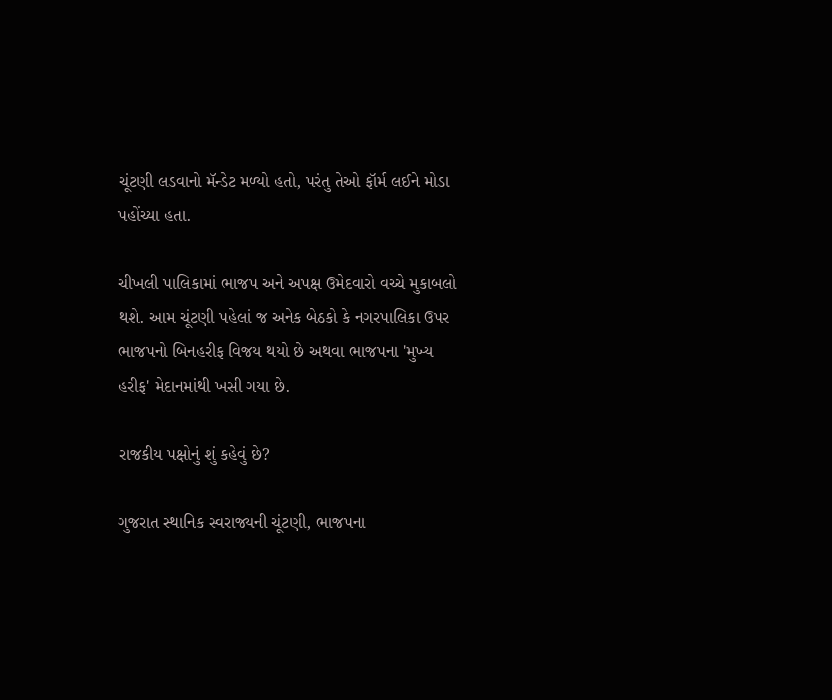ચૂંટણી લડવાનો મૅન્ડેટ મળ્યો હતો, પરંતુ તેઓ ફૉર્મ લઈને મોડા પહોંચ્યા હતા.

ચીખલી પાલિકામાં ભાજપ અને અપક્ષ ઉમેદવારો વચ્ચે મુકાબલો થશે. આમ ચૂંટણી પહેલાં જ અનેક બેઠકો કે નગરપાલિકા ઉપર ભાજપનો બિનહરીફ વિજય થયો છે અથવા ભાજપના 'મુખ્ય હરીફ' મેદાનમાંથી ખસી ગયા છે.

રાજકીય પક્ષોનું શું કહેવું છે?

ગુજરાત સ્થાનિક સ્વરાજ્યની ચૂંટણી, ભાજપના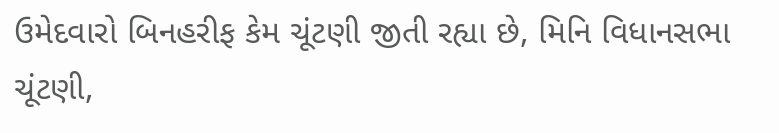ઉમેદવારો બિનહરીફ કેમ ચૂંટણી જીતી રહ્યા છે, મિનિ વિધાનસભા ચૂંટણી,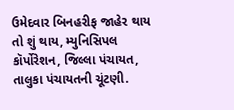ઉમેદવાર બિનહરીફ જાહેર થાય તો શું થાય, મ્યુનિસિપલ કૉર્પોરેશન, જિલ્લા પંચાયત, તાલુકા પંચાયતની ચૂંટણી.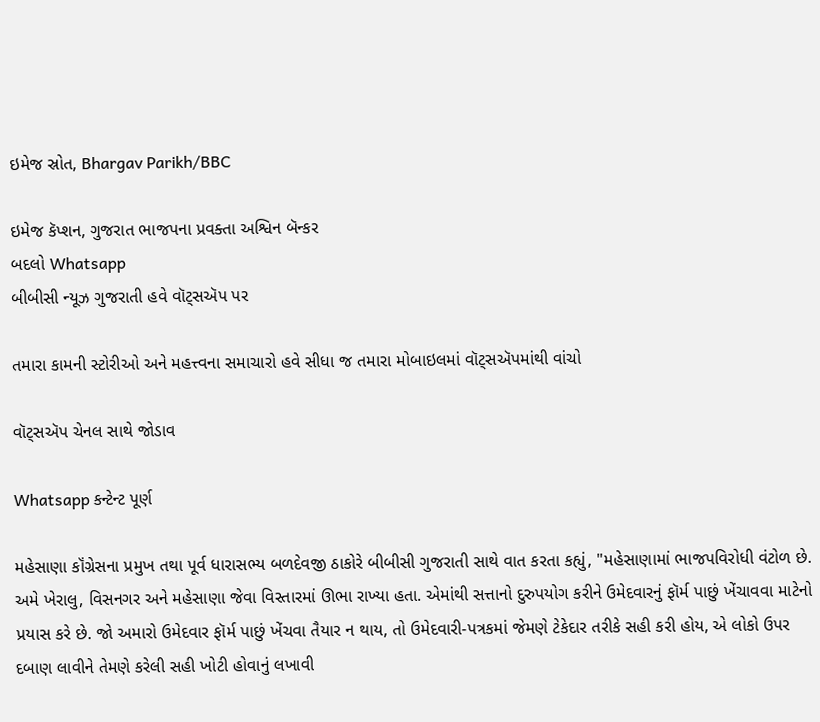ઇમેજ સ્રોત, Bhargav Parikh/BBC

ઇમેજ કૅપ્શન, ગુજરાત ભાજપના પ્રવક્તા અશ્વિન બૅન્કર
બદલો Whatsapp
બીબીસી ન્યૂઝ ગુજરાતી હવે વૉટ્સઍપ પર

તમારા કામની સ્ટોરીઓ અને મહત્ત્વના સમાચારો હવે સીધા જ તમારા મોબાઇલમાં વૉટ્સઍપમાંથી વાંચો

વૉટ્સઍપ ચેનલ સાથે જોડાવ

Whatsapp કન્ટેન્ટ પૂર્ણ

મહેસાણા કૉંગ્રેસના પ્રમુખ તથા પૂર્વ ધારાસભ્ય બળદેવજી ઠાકોરે બીબીસી ગુજરાતી સાથે વાત કરતા કહ્યું, "મહેસાણામાં ભાજપવિરોધી વંટોળ છે. અમે ખેરાલુ, વિસનગર અને મહેસાણા જેવા વિસ્તારમાં ઊભા રાખ્યા હતા. એમાંથી સત્તાનો દુરુપયોગ કરીને ઉમેદવારનું ફૉર્મ પાછું ખેંચાવવા માટેનો પ્રયાસ કરે છે. જો અમારો ઉમેદવાર ફૉર્મ પાછું ખેંચવા તૈયાર ન થાય, તો ઉમેદવારી-પત્રકમાં જેમણે ટેકેદાર તરીકે સહી કરી હોય, એ લોકો ઉપર દબાણ લાવીને તેમણે કરેલી સહી ખોટી હોવાનું લખાવી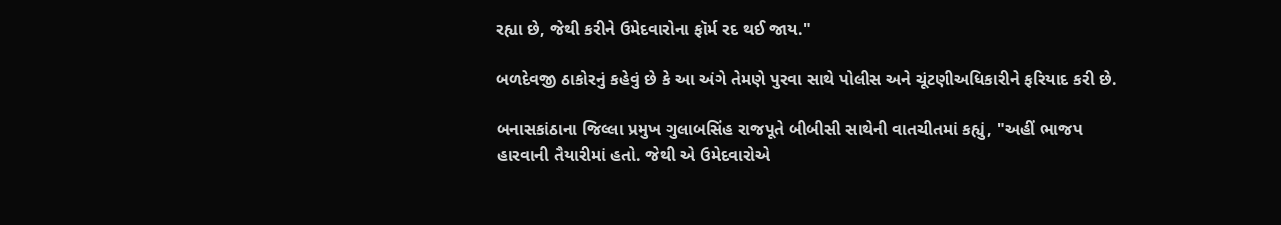રહ્યા છે, જેથી કરીને ઉમેદવારોના ફૉર્મ રદ થઈ જાય."

બળદેવજી ઠાકોરનું કહેવું છે કે આ અંગે તેમણે પુરવા સાથે પોલીસ અને ચૂંટણીઅધિકારીને ફરિયાદ કરી છે.

બનાસકાંઠાના જિલ્લા પ્રમુખ ગુલાબસિંહ રાજપૂતે બીબીસી સાથેની વાતચીતમાં કહ્યું, "અહીં ભાજપ હારવાની તૈયારીમાં હતો. જેથી એ ઉમેદવારોએ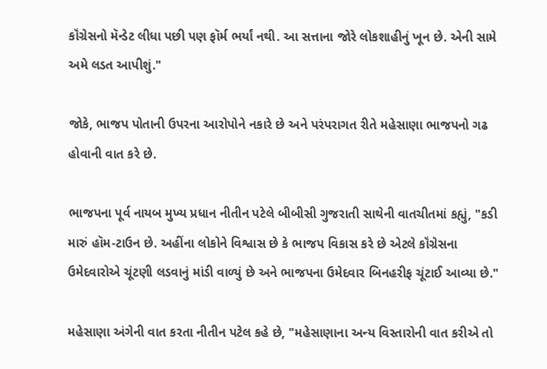કૉંગ્રેસનો મૅન્ડેટ લીધા પછી પણ ફૉર્મ ભર્યાં નથી. આ સત્તાના જોરે લોકશાહીનું ખૂન છે. એની સામે અમે લડત આપીશું."

જોકે, ભાજપ પોતાની ઉપરના આરોપોને નકારે છે અને પરંપરાગત રીતે મહેસાણા ભાજપનો ગઢ હોવાની વાત કરે છે.

ભાજપના પૂર્વ નાયબ મુખ્ય પ્રધાન નીતીન પટેલે બીબીસી ગુજરાતી સાથેની વાતચીતમાં કહ્યું, "કડી મારું હૉમ-ટાઉન છે. અહીંના લોકોને વિશ્વાસ છે કે ભાજપ વિકાસ કરે છે એટલે કૉંગ્રેસના ઉમેદવારોએ ચૂંટણી લડવાનું માંડી વાળ્યું છે અને ભાજપના ઉમેદવાર બિનહરીફ ચૂંટાઈ આવ્યા છે."

મહેસાણા અંગેની વાત કરતા નીતીન પટેલ કહે છે, "મહેસાણાના અન્ય વિસ્તારોની વાત કરીએ તો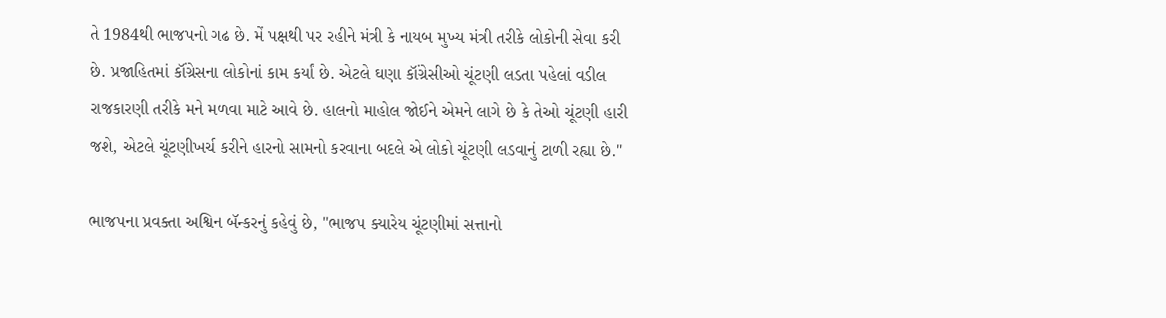તે 1984થી ભાજપનો ગઢ છે. મેં પક્ષથી પર રહીને મંત્રી કે નાયબ મુખ્ય મંત્રી તરીકે લોકોની સેવા કરી છે. પ્રજાહિતમાં કૉંગ્રેસના લોકોનાં કામ કર્યાં છે. એટલે ઘણા કૉંગ્રેસીઓ ચૂંટણી લડતા પહેલાં વડીલ રાજકારણી તરીકે મને મળવા માટે આવે છે. હાલનો માહોલ જોઈને એમને લાગે છે કે તેઓ ચૂંટણી હારી જશે, એટલે ચૂંટણીખર્ચ કરીને હારનો સામનો કરવાના બદલે એ લોકો ચૂંટણી લડવાનું ટાળી રહ્યા છે."

ભાજપના પ્રવક્તા અશ્વિન બૅન્કરનું કહેવું છે, "ભાજપ ક્યારેય ચૂંટણીમાં સત્તાનો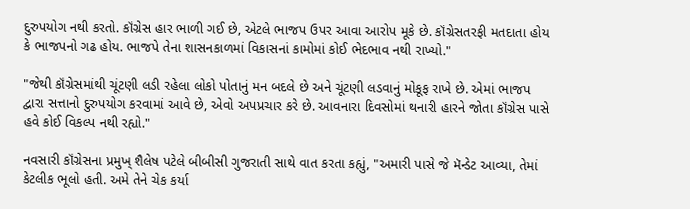દુરુપયોગ નથી કરતો. કૉંગ્રેસ હાર ભાળી ગઈ છે, એટલે ભાજપ ઉપર આવા આરોપ મૂકે છે. કૉંગ્રેસતરફી મતદાતા હોય કે ભાજપનો ગઢ હોય. ભાજપે તેના શાસનકાળમાં વિકાસનાં કામોમાં કોઈ ભેદભાવ નથી રાખ્યો."

"જેથી કૉંગ્રેસમાંથી ચૂંટણી લડી રહેલા લોકો પોતાનું મન બદલે છે અને ચૂંટણી લડવાનું મોકૂફ રાખે છે. એમાં ભાજપ દ્વારા સત્તાનો દુરુપયોગ કરવામાં આવે છે, એવો અપપ્રચાર કરે છે. આવનારા દિવસોમાં થનારી હારને જોતા કૉંગ્રેસ પાસે હવે કોઈ વિકલ્પ નથી રહ્યો."

નવસારી કૉંગ્રેસના પ્રમુખ્ શૈલેષ પટેલે બીબીસી ગુજરાતી સાથે વાત કરતા કહ્યું, "અમારી પાસે જે મૅન્ડેટ આવ્યા, તેમાં કેટલીક ભૂલો હતી. અમે તેને ચેક કર્યા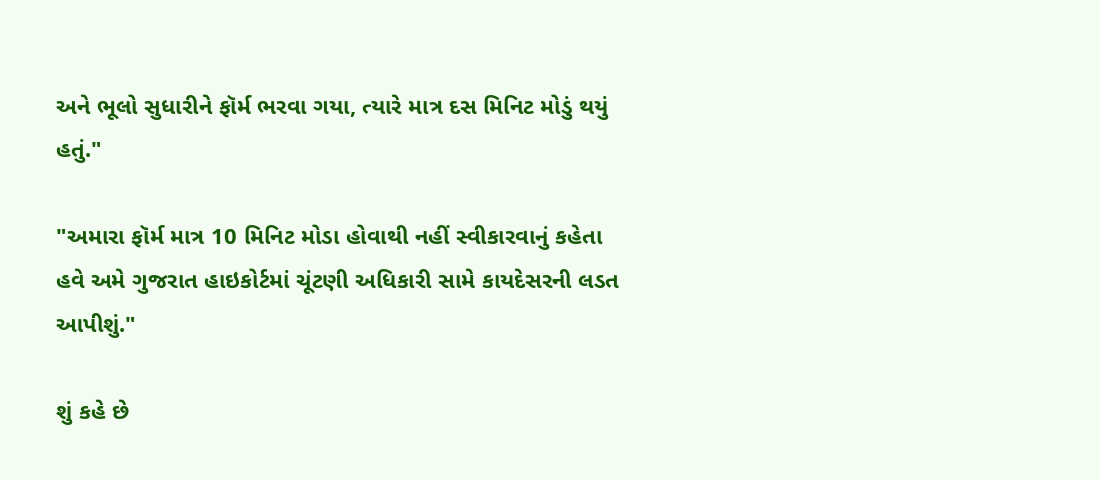અને ભૂલો સુધારીને ફૉર્મ ભરવા ગયા, ત્યારે માત્ર દસ મિનિટ મોડું થયું હતું."

"અમારા ફૉર્મ માત્ર 10 મિનિટ મોડા હોવાથી નહીં સ્વીકારવાનું કહેતા હવે અમે ગુજરાત હાઇકોર્ટમાં ચૂંટણી અધિકારી સામે કાયદેસરની લડત આપીશું."

શું કહે છે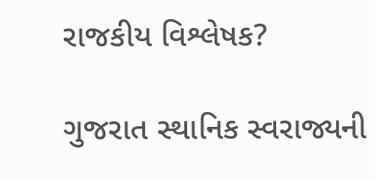રાજકીય વિશ્લેષક?

ગુજરાત સ્થાનિક સ્વરાજ્યની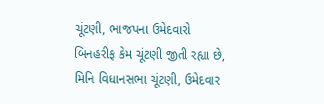ચૂંટણી, ભાજપના ઉમેદવારો બિનહરીફ કેમ ચૂંટણી જીતી રહ્યા છે, મિનિ વિધાનસભા ચૂંટણી, ઉમેદવાર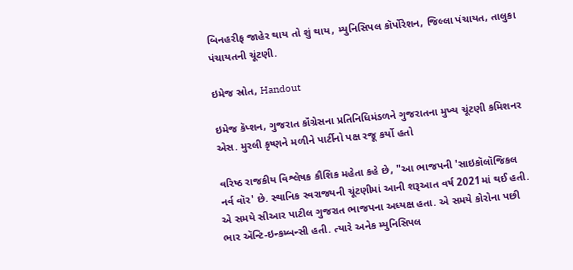બિનહરીફ જાહેર થાય તો શું થાય, મ્યુનિસિપલ કૉર્પોરેશન, જિલ્લા પંચાયત, તાલુકા પંચાયતની ચૂંટણી.

ઇમેજ સ્રોત, Handout

ઇમેજ કૅપ્શન, ગુજરાત કૉંગ્રેસના પ્રતિનિધિમંડળને ગુજરાતના મુખ્ય ચૂંટણી કમિશનર એસ. મુરલી કૃષ્ણને મળીને પાર્ટીનો પક્ષ રજૂ કર્યો હતો

વરિષ્ઠ રાજકીય વિશ્લેષક કૌશિક મહેતા કહે છે, "આ ભાજપની 'સાઇકૉલૉજિકલ નર્વ વૉર' છે. સ્થાનિક સ્વરાજ્યની ચૂંટણીમાં આની શરૂઆત વર્ષ 2021માં થઈ હતી. એ સમયે સીઆર પાટીલ ગુજરાત ભાજપના અધ્યક્ષ હતા. એ સમયે કોરોના પછી ભાર ઍન્ટિ-ઇન્કમ્બન્સી હતી. ત્યારે અનેક મ્યુનિસિપલ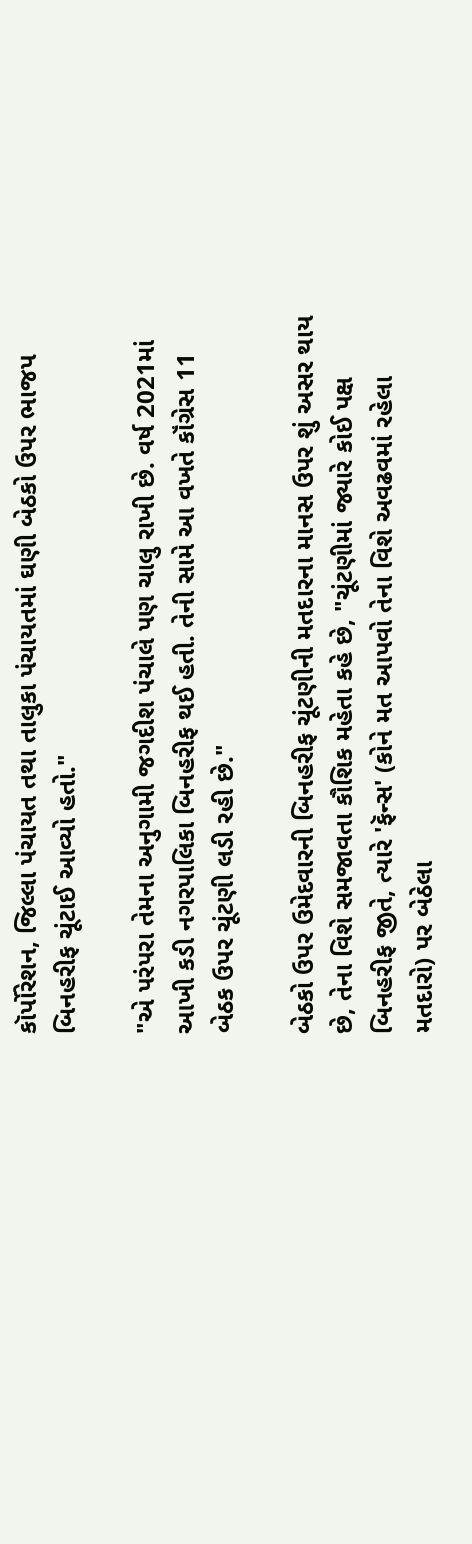કૉર્પોરેશન, જિલ્લા પંચાયત તથા તાલુકા પંચાયતમાં ઘણી બેઠકો ઉપર ભાજપ બિનહરીફ ચૂંટાઈ આવ્યો હતો."

"એ પરંપરા તેમના અનુગામી જગદીશ પંચાલે પણ ચાલુ રાખી છે. વર્ષ 2021માં આખી કડી નગરપાલિકા બિનહરીફ થઈ હતી. તેની સામે આ વખતે કૉંગ્રેસ 11 બેઠક ઉપર ચૂંટણી લડી રહી છે."

બેઠકો ઉપર ઉમેદવારની બિનહરીફ ચૂંટણીની મતદારના માનસ ઉપર શું અસર થાય છે, તેના વિશે સમજાવતા કૌશિક મહેતા કહે છે, "ચૂંટણીમાં જ્યારે કોઈ પક્ષ બિનહરીફ જીતે, ત્યારે 'ફૅન્સ' (કોને મત આપવો તેના વિશે અવઢવમાં રહેલા મતદારો) પર બેઠેલા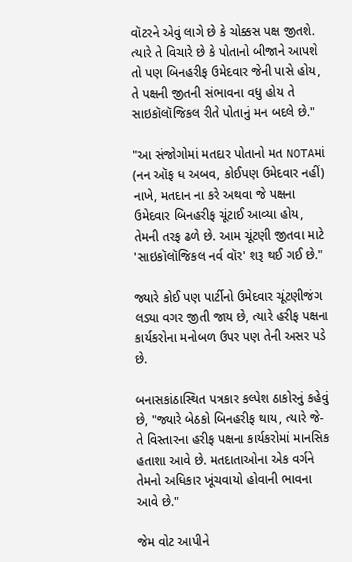વૉટરને એવું લાગે છે કે ચોક્કસ પક્ષ જીતશે. ત્યારે તે વિચારે છે કે પોતાનો બીજાને આપશે તો પણ બિનહરીફ ઉમેદવાર જેની પાસે હોય, તે પક્ષની જીતની સંભાવના વધુ હોય તે સાઇકૉલૉજિકલ રીતે પોતાનું મન બદલે છે."

"આ સંજોગોમાં મતદાર પોતાનો મત NOTAમાં (નન ઑફ ધ અબવ, કોઈપણ ઉમેદવાર નહીં) નાખે, મતદાન ના કરે અથવા જે પક્ષના ઉમેદવાર બિનહરીફ ચૂંટાઈ આવ્યા હોય, તેમની તરફ ઢળે છે. આમ ચૂંટણી જીતવા માટે 'સાઇકૉલૉજિકલ નર્વ વૉર' શરૂ થઈ ગઈ છે."

જ્યારે કોઈ પણ પાર્ટીનો ઉમેદવાર ચૂંટણીજંગ લડ્યા વગર જીતી જાય છે, ત્યારે હરીફ પક્ષના કાર્યકરોના મનોબળ ઉપર પણ તેની અસર પડે છે.

બનાસકાંઠાસ્થિત પત્રકાર કલ્પેશ ઠાકોરનું કહેવું છે, "જ્યારે બેઠકો બિનહરીફ થાય, ત્યારે જે-તે વિસ્તારના હરીફ પક્ષના કાર્યકરોમાં માનસિક હતાશા આવે છે. મતદાતાઓના એક વર્ગને તેમનો અધિકાર ખૂંચવાયો હોવાની ભાવના આવે છે."

જેમ વોટ આપીને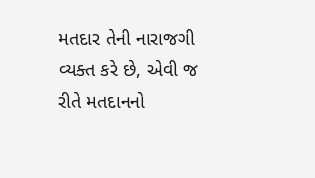મતદાર તેની નારાજગી વ્યક્ત કરે છે, એવી જ રીતે મતદાનનો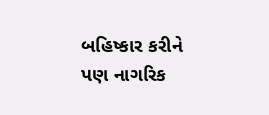બહિષ્કાર કરીને પણ નાગરિક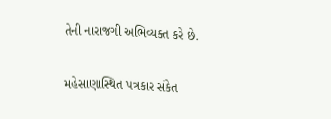તેની નારાજગી અભિવ્યક્ત કરે છે.

મહેસાણાસ્થિત પત્રકાર સંકેત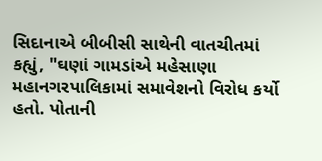સિદાનાએ બીબીસી સાથેની વાતચીતમાં કહ્યું, "ઘણાં ગામડાંએ મહેસાણા મહાનગરપાલિકામાં સમાવેશનો વિરોધ કર્યો હતો. પોતાની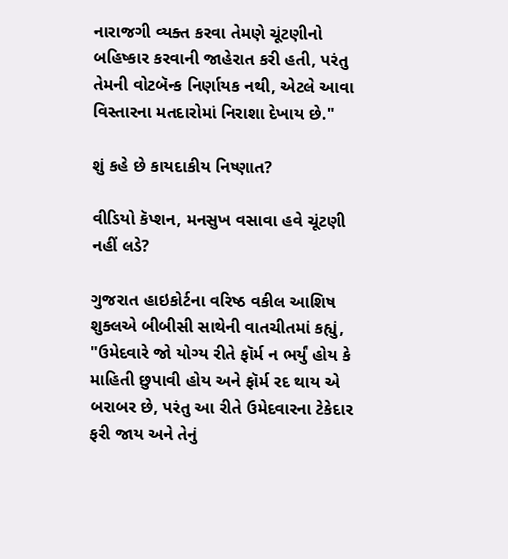નારાજગી વ્યક્ત કરવા તેમણે ચૂંટણીનો બહિષ્કાર કરવાની જાહેરાત કરી હતી, પરંતુ તેમની વોટબૅન્ક નિર્ણાયક નથી, એટલે આવા વિસ્તારના મતદારોમાં નિરાશા દેખાય છે."

શું કહે છે કાયદાકીય નિષ્ણાત?

વીડિયો કૅપ્શન, મનસુખ વસાવા હવે ચૂંટણી નહીં લડે?

ગુજરાત હાઇકોર્ટના વરિષ્ઠ વકીલ આશિષ શુક્લએ બીબીસી સાથેની વાતચીતમાં કહ્યું, "ઉમેદવારે જો યોગ્ય રીતે ફૉર્મ ન ભર્યું હોય કે માહિતી છુપાવી હોય અને ફૉર્મ રદ થાય એ બરાબર છે, પરંતુ આ રીતે ઉમેદવારના ટેકેદાર ફરી જાય અને તેનું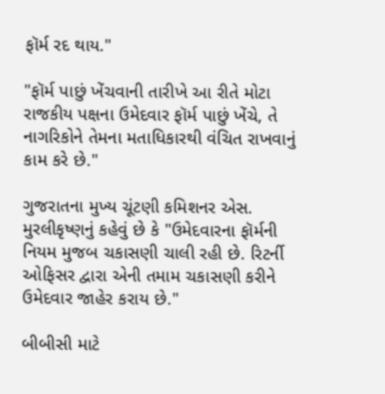ફૉર્મ રદ થાય."

"ફૉર્મ પાછું ખેંચવાની તારીખે આ રીતે મોટા રાજકીય પક્ષના ઉમેદવાર ફૉર્મ પાછું ખેંચે, તે નાગરિકોને તેમના મતાધિકારથી વંચિત રાખવાનું કામ કરે છે."

ગુજરાતના મુખ્ય ચૂંટણી કમિશનર એસ. મુરલીકૃષ્ણનું કહેવું છે કે "ઉમેદવારના ફૉર્મની નિયમ મુજબ ચકાસણી ચાલી રહી છે. રિટર્ની ઓફિસર દ્વારા એની તમામ ચકાસણી કરીને ઉમેદવાર જાહેર કરાય છે."

બીબીસી માટે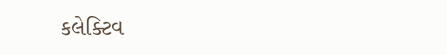કલેક્ટિવ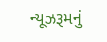ન્યૂઝરૂમનું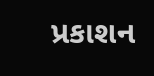પ્રકાશન